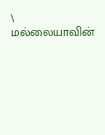\
மல்லையாவின்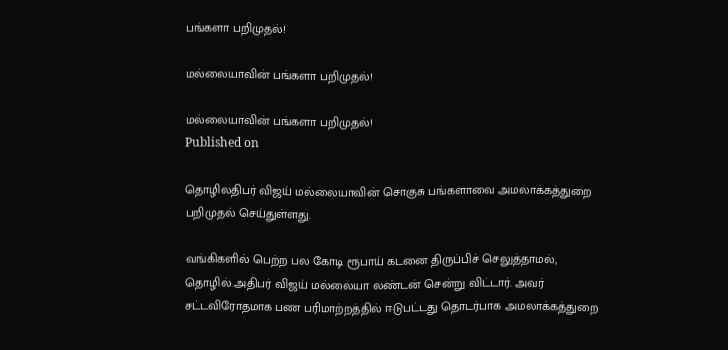பங்களா பறிமுதல்!

மல்லையாவின் பங்களா பறிமுதல்!

மல்லையாவின் பங்களா பறிமுதல்!
Published on

தொழிலதிபர் விஜய் மல்லையாவின் சொகுசு பங்களாவை அமலாக்கத்துறை பறிமுதல் செய்துள்ளது.

வங்கிகளில் பெற்ற பல கோடி ரூபாய் கடனை திருப்பிச் செலுத்தாமல், தொழில் அதிபர் விஜய் மல்லையா லண்டன் சென்று விட்டார். அவர் சட்டவிரோதமாக பண பரிமாற்றத்தில் ஈடுபட்டது தொடர்பாக அமலாக்கத்துறை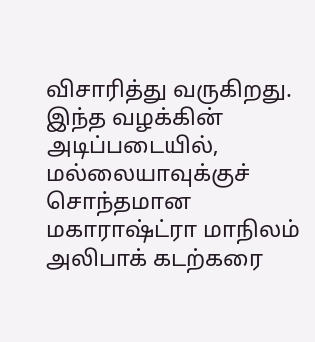விசாரித்து வருகிறது. இந்த வழக்கின் அடிப்படையில், மல்லையாவுக்குச் சொந்தமான மகாராஷ்ட்ரா மாநிலம் அலிபாக் கடற்கரை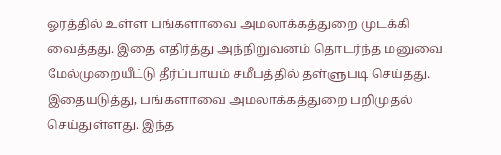ஓரத்தில் உள்ள பங்களாவை அமலாக்கத்துறை முடக்கி வைத்தது. இதை எதிர்த்து அந்நிறுவனம் தொடர்ந்த மனுவை மேல்முறையீட்டு தீர்ப்பாயம் சமீபத்தில் தள்ளுபடி செய்தது. இதையடுத்து, பங்களாவை அமலாக்கத்துறை பறிமுதல் செய்துள்ளது. இந்த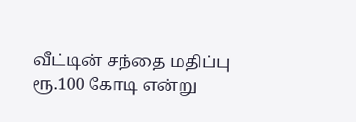வீட்டின் சந்தை மதிப்பு ரூ.100 கோடி என்று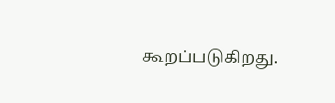கூறப்படுகிறது.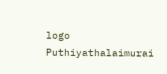logo
Puthiyathalaimurai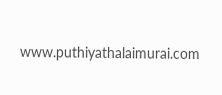www.puthiyathalaimurai.com